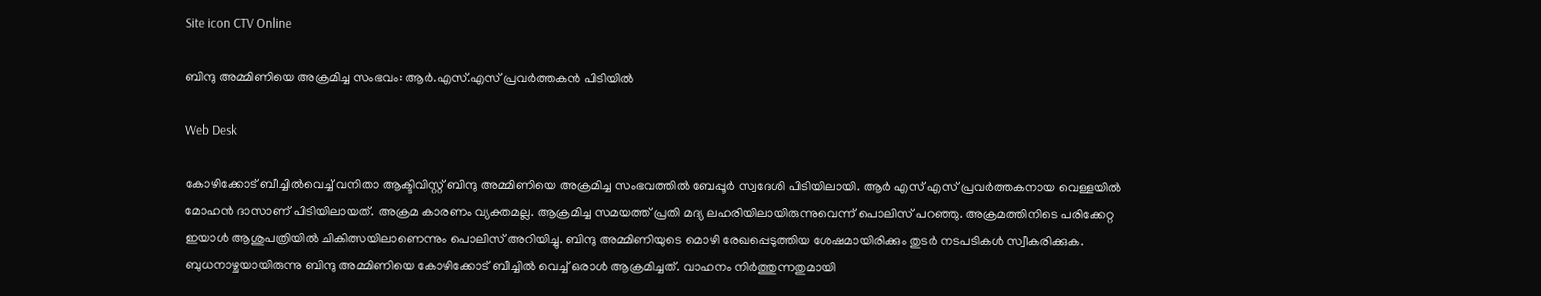Site icon CTV Online

ബിന്ദു അമ്മിണിയെ അക്രമിച്ച സംഭവം: ആര്‍.എസ്.എസ് പ്രവര്‍ത്തകന്‍ പിടിയില്‍

Web Desk

കോഴിക്കോട് ബീച്ചില്‍വെച്ച് വനിതാ ആക്ടിവിസ്റ്റ് ബിന്ദു അമ്മിണിയെ അക്രമിച്ച സംഭവത്തില്‍ ബേപ്പൂര്‍ സ്വദേശി പിടിയിലായി. ആര്‍ എസ് എസ് പ്രവര്‍ത്തകനായ വെള്ളയില്‍ മോഹൻ ദാസാണ് പിടിയിലായത്. അക്രമ കാരണം വ്യക്തമല്ല. ആക്രമിച്ച സമയത്ത് പ്രതി മദ്യ ലഹരിയിലായിരുന്നുവെന്ന് പൊലിസ് പറഞ്ഞു. അക്രമത്തിനിടെ പരിക്കേറ്റ ഇയാള്‍ ആശുപത്രിയില്‍ ചികിത്സയിലാണെന്നും പൊലിസ് അറിയിച്ചു. ബിന്ദു അമ്മിണിയുടെ മൊഴി രേഖപ്പെടുത്തിയ ശേഷമായിരിക്കും തുടര്‍ നടപടികള്‍ സ്വീകരിക്കുക. ബുധനാഴ്ചയായിരുന്നു ബിന്ദു അമ്മിണിയെ കോഴിക്കോട് ബീച്ചില്‍ വെച്ച് ഒരാള്‍ ആക്രമിച്ചത്. വാഹനം നിര്‍ത്തുന്നതുമായി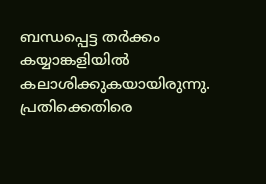ബന്ധപ്പെട്ട തര്‍ക്കം കയ്യാങ്കളിയില്‍ കലാശിക്കുകയായിരുന്നു. പ്രതിക്കെതിരെ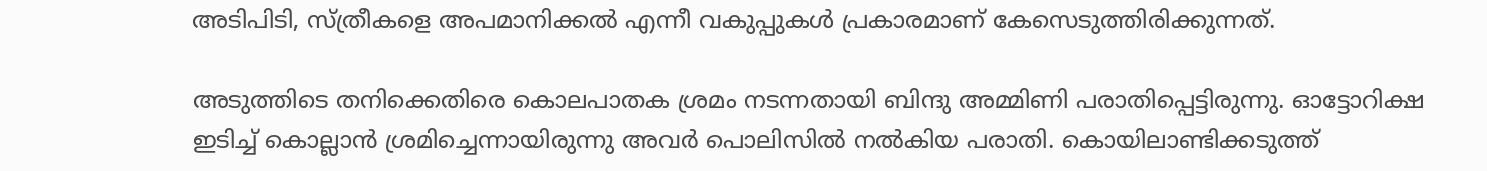അടിപിടി, സ്ത്രീകളെ അപമാനിക്കല്‍ എന്നീ വകുപ്പുകള്‍ പ്രകാരമാണ് കേസെടുത്തിരിക്കുന്നത്.

അടുത്തിടെ തനിക്കെതിരെ കൊലപാതക ശ്രമം നടന്നതായി ബിന്ദു അമ്മിണി പരാതിപ്പെട്ടിരുന്നു. ഓട്ടോറിക്ഷ ഇടിച്ച് കൊല്ലാന്‍ ശ്രമിച്ചെന്നായിരുന്നു അവര്‍ പൊലിസില്‍ നല്‍കിയ പരാതി. കൊയിലാണ്ടിക്കടുത്ത്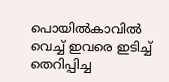പൊയില്‍കാവില്‍ വെച്ച് ഇവരെ ഇടിച്ച് തെറിപ്പിച്ച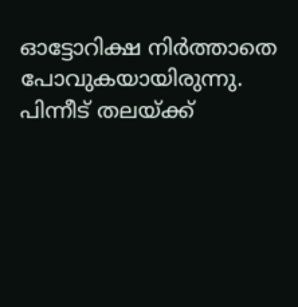ഓട്ടോറിക്ഷ നിര്‍ത്താതെ പോവുകയായിരുന്നു. പിന്നീട് തലയ്ക്ക്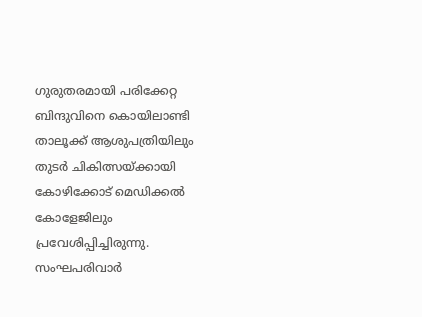ഗുരുതരമായി പരിക്കേറ്റ ബിന്ദുവിനെ കൊയിലാണ്ടി താലൂക്ക് ആശുപത്രിയിലും തുടര്‍ ചികിത്സയ്ക്കായി കോഴിക്കോട് മെഡിക്കല്‍ കോളേജിലും പ്രവേശിപ്പിച്ചിരുന്നു. സംഘപരിവാര്‍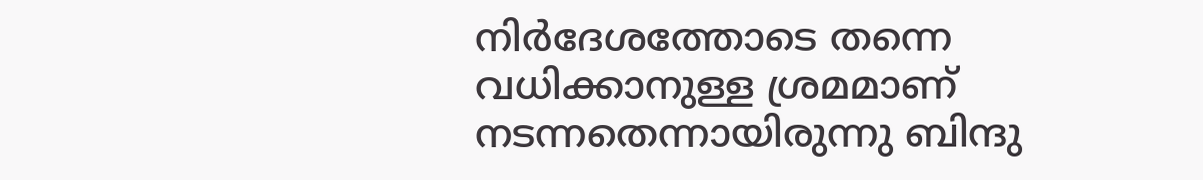നിര്‍ദേശത്തോടെ തന്നെ വധിക്കാനുള്ള ശ്രമമാണ് നടന്നതെന്നായിരുന്നു ബിന്ദു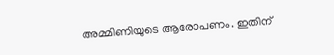അമ്മിണിയുടെ ആരോപണം. ഇതിന്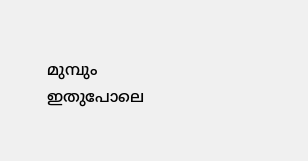മുമ്പും ഇതുപോലെ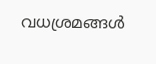വധശ്രമങ്ങള്‍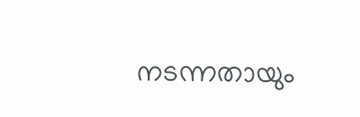നടന്നതായും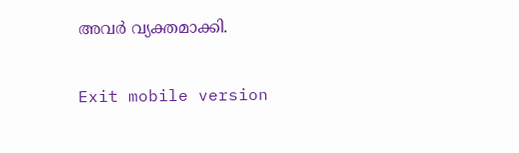അവര്‍ വ്യക്തമാക്കി.

Exit mobile version